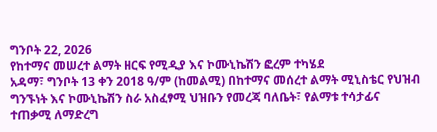ግንቦት 22, 2026
የከተማና መሠረተ ልማት ዘርፍ የሚዲያ እና ኮሙኒኬሽን ፎረም ተካሄደ
አዳማ፣ ግንቦት 13 ቀን 2018 ዓ/ም (ከመልሚ) በከተማና መሰረተ ልማት ሚኒስቴር የህዝብ ግንኙነት እና ኮሙኒኬሽን ስራ አስፈፃሚ ህዝቡን የመረጃ ባለቤት፣ የልማቱ ተሳታፊና ተጠቃሚ ለማድረግ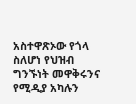አስተዋጽኦው የጎላ ስለሆነ የህዝብ ግንኙነት መዋቅሩንና የሚዲያ አካሉን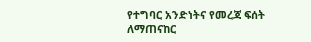የተግባር አንድነትና የመረጃ ፍሰት ለማጠናከር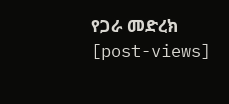የጋራ መድረክ
[post-views]